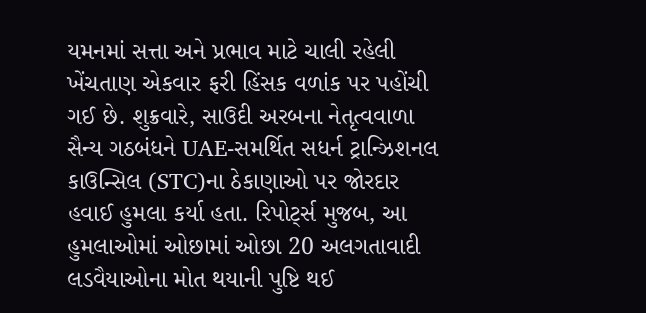યમનમાં સત્તા અને પ્રભાવ માટે ચાલી રહેલી ખેંચતાણ એકવાર ફરી હિંસક વળાંક પર પહોંચી ગઈ છે. શુક્રવારે, સાઉદી અરબના નેતૃત્વવાળા સૈન્ય ગઠબંધને UAE-સમર્થિત સધર્ન ટ્રાન્ઝિશનલ કાઉન્સિલ (STC)ના ઠેકાણાઓ પર જોરદાર હવાઈ હુમલા કર્યા હતા. રિપોર્ટ્સ મુજબ, આ હુમલાઓમાં ઓછામાં ઓછા 20 અલગતાવાદી લડવૈયાઓના મોત થયાની પુષ્ટિ થઈ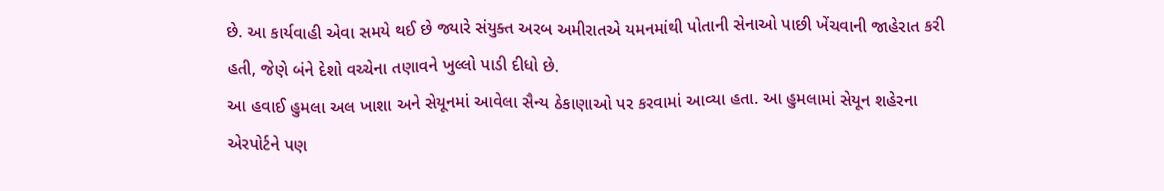છે. આ કાર્યવાહી એવા સમયે થઈ છે જ્યારે સંયુક્ત અરબ અમીરાતએ યમનમાંથી પોતાની સેનાઓ પાછી ખેંચવાની જાહેરાત કરી હતી, જેણે બંને દેશો વચ્ચેના તણાવને ખુલ્લો પાડી દીધો છે.
આ હવાઈ હુમલા અલ ખાશા અને સેયૂનમાં આવેલા સૈન્ય ઠેકાણાઓ પર કરવામાં આવ્યા હતા. આ હુમલામાં સેયૂન શહેરના એરપોર્ટને પણ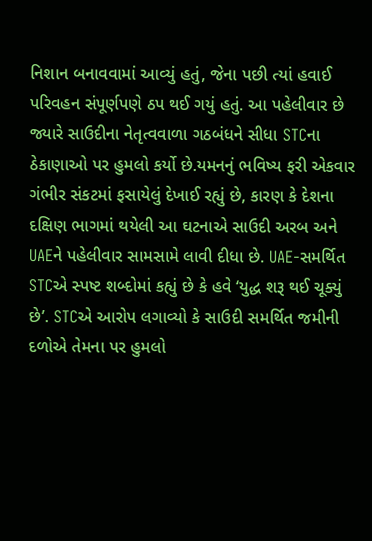નિશાન બનાવવામાં આવ્યું હતું, જેના પછી ત્યાં હવાઈ પરિવહન સંપૂર્ણપણે ઠપ થઈ ગયું હતું. આ પહેલીવાર છે જ્યારે સાઉદીના નેતૃત્વવાળા ગઠબંધને સીધા STCના ઠેકાણાઓ પર હુમલો કર્યો છે.યમનનું ભવિષ્ય ફરી એકવાર ગંભીર સંકટમાં ફસાયેલું દેખાઈ રહ્યું છે, કારણ કે દેશના દક્ષિણ ભાગમાં થયેલી આ ઘટનાએ સાઉદી અરબ અને UAEને પહેલીવાર સામસામે લાવી દીધા છે. UAE-સમર્થિત STCએ સ્પષ્ટ શબ્દોમાં કહ્યું છે કે હવે ‘યુદ્ધ શરૂ થઈ ચૂક્યું છે’. STCએ આરોપ લગાવ્યો કે સાઉદી સમર્થિત જમીની દળોએ તેમના પર હુમલો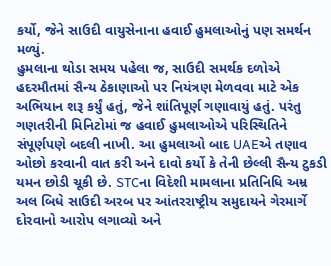કર્યો, જેને સાઉદી વાયુસેનાના હવાઈ હુમલાઓનું પણ સમર્થન મળ્યું.
હુમલાના થોડા સમય પહેલા જ, સાઉદી સમર્થક દળોએ હદરમૌતમાં સૈન્ય ઠેકાણાઓ પર નિયંત્રણ મેળવવા માટે એક અભિયાન શરૂ કર્યું હતું, જેને શાંતિપૂર્ણ ગણાવાયું હતું. પરંતુ ગણતરીની મિનિટોમાં જ હવાઈ હુમલાઓએ પરિસ્થિતિને સંપૂર્ણપણે બદલી નાખી. આ હુમલાઓ બાદ UAEએ તણાવ ઓછો કરવાની વાત કરી અને દાવો કર્યો કે તેની છેલ્લી સૈન્ય ટુકડી યમન છોડી ચૂકી છે. STCના વિદેશી મામલાના પ્રતિનિધિ અમ્ર અલ બિધે સાઉદી અરબ પર આંતરરાષ્ટ્રીય સમુદાયને ગેરમાર્ગે દોરવાનો આરોપ લગાવ્યો અને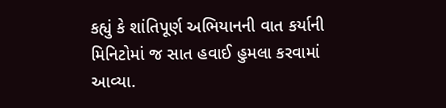કહ્યું કે શાંતિપૂર્ણ અભિયાનની વાત કર્યાની મિનિટોમાં જ સાત હવાઈ હુમલા કરવામાં આવ્યા.